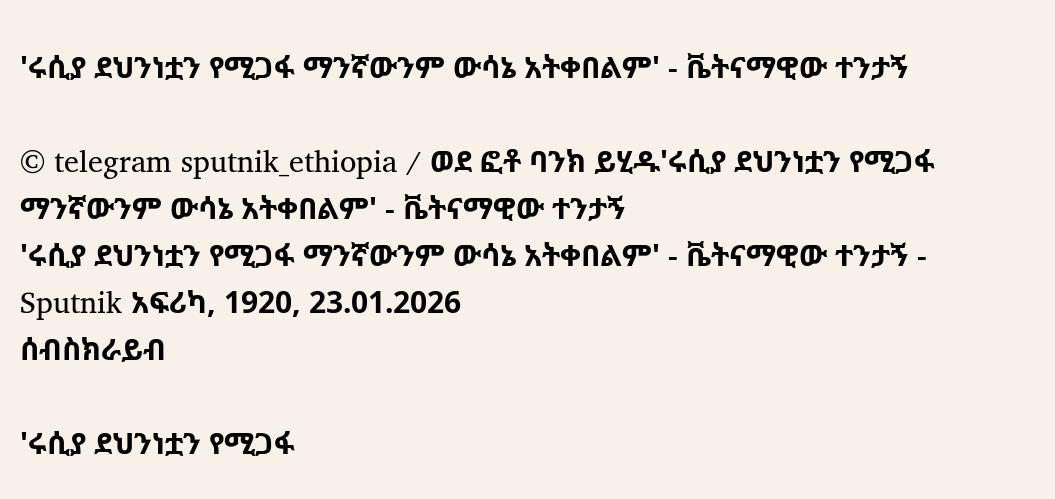'ሩሲያ ደህንነቷን የሚጋፋ ማንኛውንም ውሳኔ አትቀበልም' - ቬትናማዊው ተንታኝ

© telegram sputnik_ethiopia / ወደ ፎቶ ባንክ ይሂዱ'ሩሲያ ደህንነቷን የሚጋፋ ማንኛውንም ውሳኔ አትቀበልም' - ቬትናማዊው ተንታኝ
'ሩሲያ ደህንነቷን የሚጋፋ ማንኛውንም ውሳኔ አትቀበልም' - ቬትናማዊው ተንታኝ - Sputnik አፍሪካ, 1920, 23.01.2026
ሰብስክራይብ

'ሩሲያ ደህንነቷን የሚጋፋ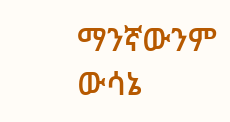ማንኛውንም ውሳኔ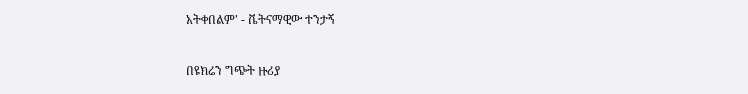አትቀበልም' - ቬትናማዊው ተንታኝ

በዩክሬን ግጭት ዙሪያ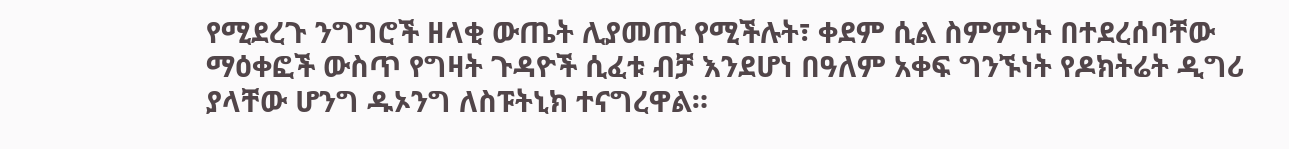የሚደረጉ ንግግሮች ዘላቂ ውጤት ሊያመጡ የሚችሉት፣ ቀደም ሲል ስምምነት በተደረሰባቸው ማዕቀፎች ውስጥ የግዛት ጉዳዮች ሲፈቱ ብቻ እንደሆነ በዓለም አቀፍ ግንኙነት የዶክትሬት ዲግሪ ያላቸው ሆንግ ዱኦንግ ለስፑትኒክ ተናግረዋል።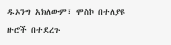ዱኦንግ አክለውም፣ ሞስኮ በተለያዩ ዙሮች በተደረጉ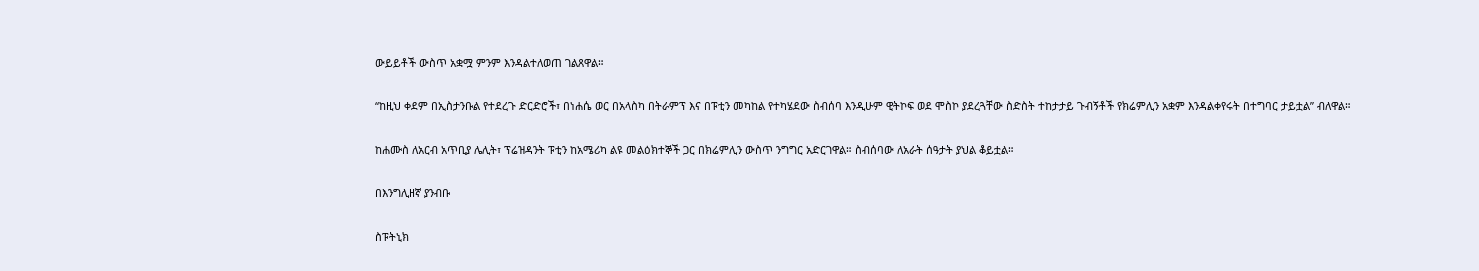ውይይቶች ውስጥ አቋሟ ምንም እንዳልተለወጠ ገልጸዋል።

“ከዚህ ቀደም በኢስታንቡል የተደረጉ ድርድሮች፣ በነሐሴ ወር በአላስካ በትራምፕ እና በፑቲን መካከል የተካሄደው ስብሰባ እንዲሁም ዊትኮፍ ወደ ሞስኮ ያደረጓቸው ስድስት ተከታታይ ጉብኝቶች የክሬምሊን አቋም እንዳልቀየሩት በተግባር ታይቷል” ብለዋል።

ከሐሙስ ለአርብ አጥቢያ ሌሊት፣ ፕሬዝዳንት ፑቲን ከአሜሪካ ልዩ መልዕክተኞች ጋር በክሬምሊን ውስጥ ንግግር አድርገዋል። ስብሰባው ለአራት ሰዓታት ያህል ቆይቷል።

በእንግሊዘኛ ያንብቡ

ስፑትኒክ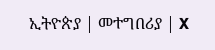ኢትዮጵያ | መተግበሪያ | X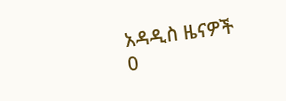አዳዲስ ዜናዎች
0